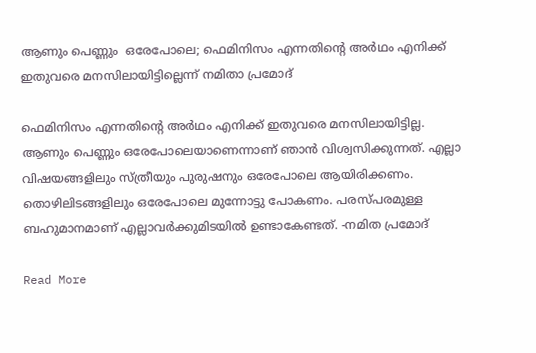ആണും പെണ്ണും  ഒരേപോലെ; ഫെമിനിസം എന്നതിന്‍റെ അര്‍ഥം എനിക്ക് ഇതുവരെ മനസിലായിട്ടില്ലെന്ന് നമിതാ പ്രമോദ്

ഫെമിനിസം എന്നതിന്‍റെ അര്‍ഥം എനിക്ക് ഇതുവരെ മനസിലായിട്ടില്ല. ആണും പെണ്ണും ഒരേപോലെയാണെന്നാണ് ഞാന്‍ വിശ്വസിക്കുന്നത്. എല്ലാ വിഷയങ്ങളിലും സ്ത്രീയും പുരുഷനും ഒരേപോലെ ആയിരിക്കണം. തൊഴിലിടങ്ങളിലും ഒരേപോലെ മുന്നോട്ടു പോകണം. പരസ്പരമുള്ള ബഹുമാനമാണ് എല്ലാവര്‍ക്കുമിടയില്‍ ഉണ്ടാകേണ്ടത്. -നമിത പ്രമോദ്

Read More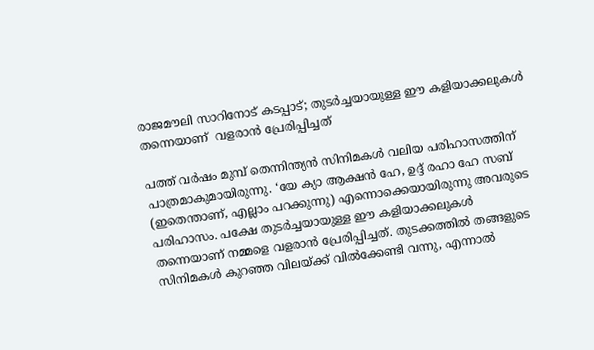രാജമൗലി സാറിനോട് കടപ്പാട്; തുടര്‍ച്ചയായുള്ള ഈ കളിയാക്കലുകള്‍ തന്നെയാണ്  വളരാന്‍ പ്രേരിപ്പിച്ചത്

പത്ത് വര്‍ഷം മുമ്പ് തെന്നിന്ത്യന്‍ സിനിമകള്‍ വലിയ പരിഹാസത്തിന് പാത്രമാകുമായിരുന്നു. ‘യേ ക്യാ ആക്ഷന്‍ ഹേ, ഉദ്ദ് രഹാ ഹേ സബ് (ഇതെന്താണ്, എല്ലാം പറക്കുന്നു) എന്നൊക്കെയായിരുന്നു അവരുടെ പരിഹാസം. പക്ഷേ തുടര്‍ച്ചയായുള്ള ഈ കളിയാക്കലുകള്‍ തന്നെയാണ് നമ്മളെ വളരാന്‍ പ്രേരിപ്പിച്ചത്. തുടക്കത്തില്‍ തങ്ങളുടെ സിനിമകള്‍ കുറഞ്ഞ വിലയ്ക്ക് വില്‍ക്കേണ്ടി വന്നു, എന്നാല്‍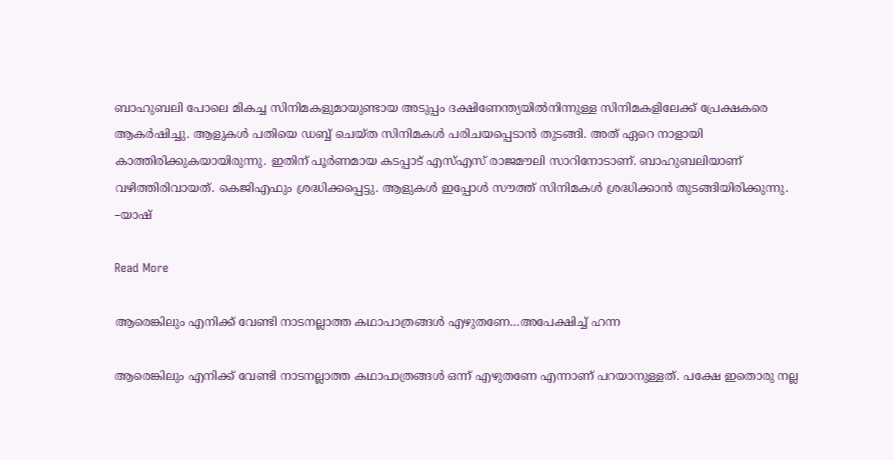ബാഹുബലി പോലെ മികച്ച സിനിമകളുമായുണ്ടായ അടുപ്പം ദക്ഷിണേന്ത്യയില്‍നിന്നുള്ള സിനിമകളിലേക്ക് പ്രേക്ഷകരെ ആകര്‍ഷിച്ചു. ആളുകള്‍ പതിയെ ഡബ്ബ് ചെയ്ത സിനിമകള്‍ പരിചയപ്പെടാന്‍ തുടങ്ങി. അത് ഏറെ നാളായി കാത്തിരിക്കുകയായിരുന്നു. ഇതിന് പൂര്‍ണമായ കടപ്പാട് എസ്എസ് രാജമൗലി സാറിനോടാണ്. ബാഹുബലിയാണ് വഴിത്തിരിവായത്. കെജിഎഫും ശ്രദ്ധിക്കപ്പെട്ടു. ആളുകള്‍ ഇപ്പോള്‍ സൗത്ത് സിനിമകള്‍ ശ്രദ്ധിക്കാന്‍ തുടങ്ങിയിരിക്കുന്നു. –യാഷ്

Read More

ആരെങ്കിലും എനിക്ക് വേണ്ടി നാടനല്ലാത്ത കഥാപാത്രങ്ങൾ എഴുതണേ…അപേക്ഷിച്ച് ഹന്ന

ആരെങ്കിലും എനിക്ക് വേണ്ടി നാടനല്ലാത്ത കഥാപാത്രങ്ങൾ ഒന്ന് എഴുതണേ എന്നാണ് പറയാനുള്ളത്. പക്ഷേ ഇതൊരു നല്ല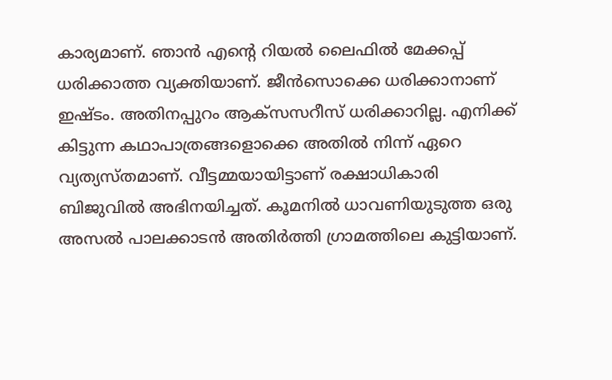കാര്യമാണ്. ഞാൻ എന്‍റെ റിയൽ ലൈഫിൽ മേക്കപ്പ് ധരിക്കാത്ത വ്യക്തിയാണ്. ജീൻസൊക്കെ ധരിക്കാനാണ് ഇഷ്ടം. അതിനപ്പുറം ആക്സസറീസ് ധരിക്കാറില്ല. എനിക്ക് കിട്ടുന്ന കഥാപാത്രങ്ങളൊക്കെ അതിൽ നിന്ന് ഏറെ വ്യത്യസ്തമാണ്. വീട്ടമ്മയായിട്ടാണ് രക്ഷാധികാരി ബിജുവിൽ അഭിനയിച്ചത്. കൂമനിൽ ധാവണിയുടുത്ത ഒരു അസൽ പാലക്കാടൻ അതിർത്തി ഗ്രാമത്തിലെ കുട്ടിയാണ്.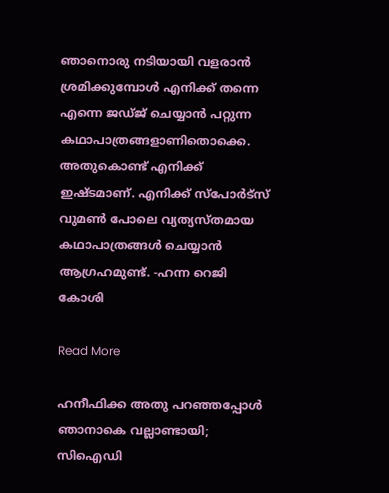ഞാനൊരു നടിയായി വളരാൻ ശ്രമിക്കുമ്പോൾ എനിക്ക് തന്നെ എന്നെ ജഡ്ജ് ചെയ്യാൻ പറ്റുന്ന കഥാപാത്രങ്ങളാണിതൊക്കെ. അതുകൊണ്ട് എനിക്ക് ഇഷ്ടമാണ്. എനിക്ക് സ്‌പോർട്സ് വുമൺ പോലെ വ്യത്യസ്തമായ കഥാപാത്രങ്ങൾ ചെയ്യാൻ ആഗ്രഹമുണ്ട്. -ഹന്ന റെജി കോശി

Read More

ഹനീഫിക്ക അതു പറഞ്ഞപ്പോൾ ഞാനാകെ വല്ലാണ്ടായി; സിഐഡി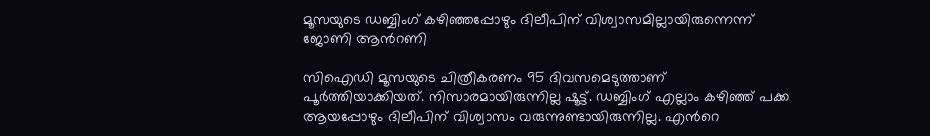മൂസയുടെ ഡബ്ബിംഗ് കഴിഞ്ഞപ്പോഴും ദിലീപിന് വിശ്വാസമില്ലായിരുന്നെന്ന് ജോണി ആന്‍റണി

സിഐഡി മൂസയുടെ ചിത്രീകരണം 95 ദിവസമെടുത്താണ് പൂര്‍ത്തിയാക്കിയത്. നിസാരമായിരുന്നില്ല ഷൂട്ട്. ഡബ്ബിംഗ് എല്ലാം കഴിഞ്ഞ് പക്ക ആയപ്പോഴും ദിലീപിന് വിശ്വാസം വരുന്നുണ്ടായിരുന്നില്ല. എന്‍റെ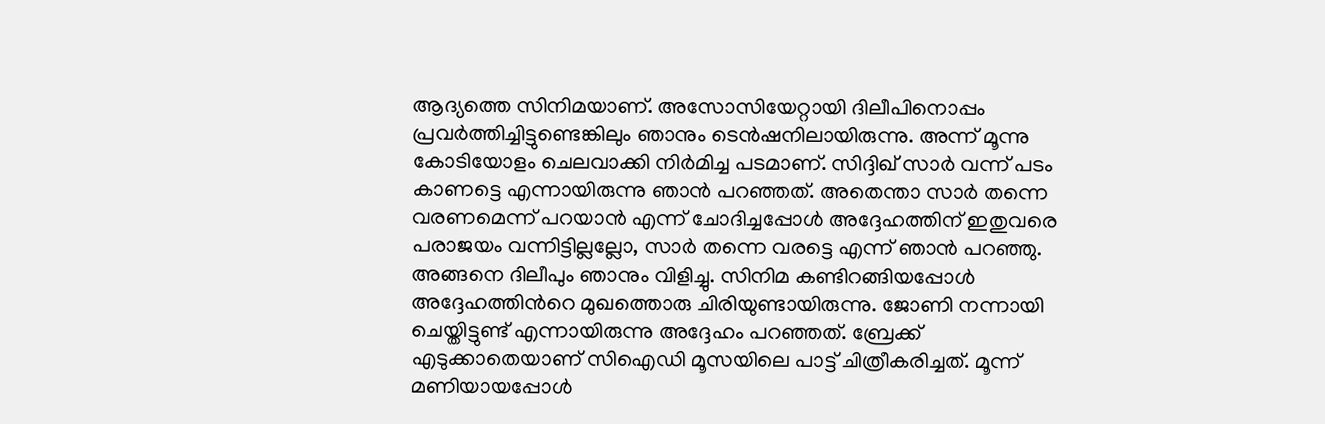ആദ്യത്തെ സിനിമയാണ്. അസോസിയേറ്റായി ദിലീപിനൊപ്പം പ്രവര്‍ത്തിച്ചിട്ടുണ്ടെങ്കിലും ഞാനും ടെന്‍ഷനിലായിരുന്നു. അന്ന് മൂന്നു കോടിയോളം ചെലവാക്കി നിർമിച്ച പടമാണ്. സിദ്ദിഖ് സാര്‍ വന്ന് പടം കാണട്ടെ എന്നായിരുന്നു ഞാന്‍ പറഞ്ഞത്. അതെന്താ സാര്‍ തന്നെ വരണമെന്ന് പറയാന്‍ എന്ന് ചോദിച്ചപ്പോള്‍ അദ്ദേഹത്തിന് ഇതുവരെ പരാജയം വന്നിട്ടില്ലല്ലോ, സാര്‍ തന്നെ വരട്ടെ എന്ന് ഞാന്‍ പറഞ്ഞു. അങ്ങനെ ദിലീപും ഞാനും വിളിച്ചു. സിനിമ കണ്ടിറങ്ങിയപ്പോള്‍ അദ്ദേഹത്തിന്‍റെ മുഖത്തൊരു ചിരിയുണ്ടായിരുന്നു. ജോണി നന്നായി ചെയ്തിട്ടുണ്ട് എന്നായിരുന്നു അദ്ദേഹം പറഞ്ഞത്. ബ്രേക്ക് എടുക്കാതെയാണ് സിഐഡി മൂസയിലെ പാട്ട് ചിത്രീകരിച്ചത്. മൂന്ന് മണിയായപ്പോള്‍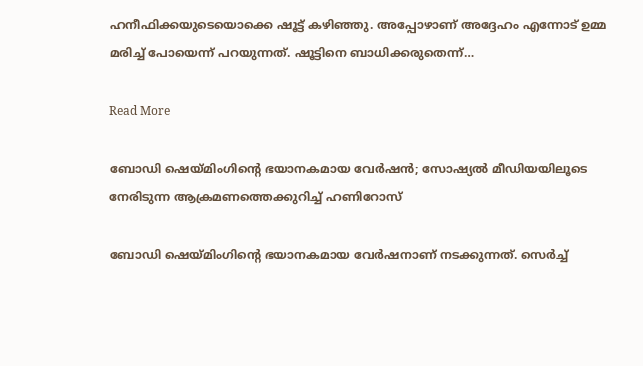ഹനീഫിക്കയുടെയൊക്കെ ഷൂട്ട് കഴിഞ്ഞു. അപ്പോഴാണ് അദ്ദേഹം എന്നോട് ഉമ്മ മരിച്ച് പോയെന്ന് പറയുന്നത്. ഷൂട്ടിനെ ബാധിക്കരുതെന്ന്…

Read More

ബോഡി ഷെയ്മിംഗിന്‍റെ ഭയാനകമായ വേര്‍ഷൻ; സോഷ്യൽ മീഡിയയിലൂടെ നേരിടുന്ന ആക്രമണത്തെക്കുറിച്ച് ഹണിറോസ്

ബോഡി ഷെയ്മിംഗിന്‍റെ ഭയാനകമായ വേര്‍ഷനാണ് നടക്കുന്നത്. സെര്‍ച്ച്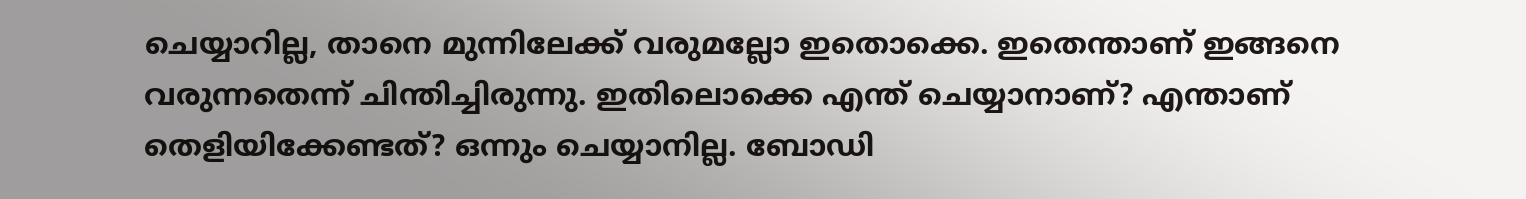ചെയ്യാറില്ല, താനെ മുന്നിലേക്ക് വരുമല്ലോ ഇതൊക്കെ. ഇതെന്താണ് ഇങ്ങനെ വരുന്നതെന്ന് ചിന്തിച്ചിരുന്നു. ഇതിലൊക്കെ എന്ത് ചെയ്യാനാണ്? എന്താണ് തെളിയിക്കേണ്ടത്? ഒന്നും ചെയ്യാനില്ല. ബോഡി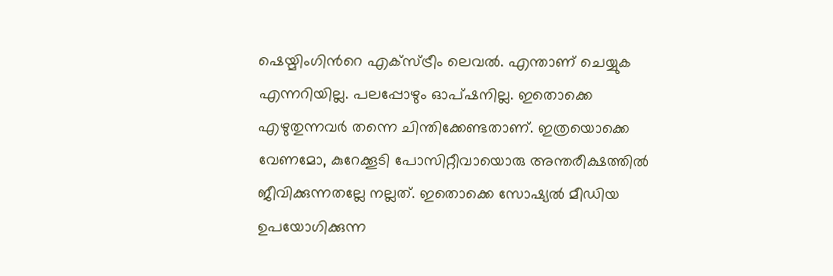ഷെയ്മിംഗിന്‍റെ എക്‌സ്ട്രീം ലെവല്‍. എന്താണ് ചെയ്യുക എന്നറിയില്ല. പലപ്പോഴും ഓപ്ഷനില്ല. ഇതൊക്കെ എഴുതുന്നവര്‍ തന്നെ ചിന്തിക്കേണ്ടതാണ്. ഇത്രയൊക്കെ വേണമോ, കുറേക്കൂടി പോസിറ്റീവായൊരു അന്തരീക്ഷത്തില്‍ ജീവിക്കുന്നതല്ലേ നല്ലത്. ഇതൊക്കെ സോഷ്യല്‍ മീഡിയ ഉപയോഗിക്കുന്ന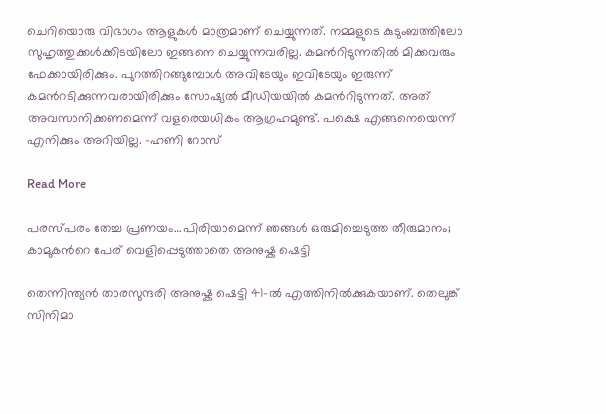ചെറിയൊരു വിഭാഗം ആളുകള്‍ മാത്രമാണ് ചെയ്യുന്നത്. നമ്മളുടെ കുടുംബത്തിലോ സുഹൃത്തുക്കള്‍ക്കിടയിലോ ഇങ്ങനെ ചെയ്യുന്നവരില്ല. കമന്‍റിടുന്നതില്‍ മിക്കവരും ഫേക്കായിരിക്കും. പുറത്തിറങ്ങുമ്പോള്‍ അവിടേയും ഇവിടേയും ഇരുന്ന് കമന്‍റടിക്കുന്നവരായിരിക്കും സോഷ്യല്‍ മീഡിയയില്‍ കമന്‍റിടുന്നത്. അത് അവസാനിക്കണമെന്ന് വളരെയധികം ആഗ്രഹമുണ്ട്. പക്ഷെ എങ്ങനെയെന്ന് എനിക്കും അറിയില്ല. -ഹണി റോസ്

Read More

പരസ്പരം തേച്ച പ്രണയം…പിരിയാമെന്ന് ഞങ്ങൾ ഒരുമിച്ചെടുത്ത തീരുമാനം; കാമുകന്‍റെ പേര് വെളിപ്പെടുത്താതെ അനുഷ്ക ഷെട്ടി

തെന്നിന്ത്യൻ താരസുന്ദരി അനുഷ്ക ഷെട്ടി 41-ൽ എത്തിനിൽ‌ക്കുകയാണ്. തെലുങ്ക് സിനിമാ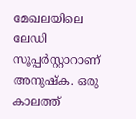മേഖലയിലെ ലേഡി സൂപ്പർസ്റ്റാറാണ് അനുഷ്ക. ഒരു കാലത്ത്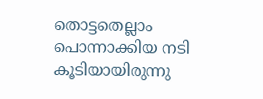തൊട്ടതെല്ലാം പൊന്നാക്കിയ നടി കൂടിയായിരുന്നു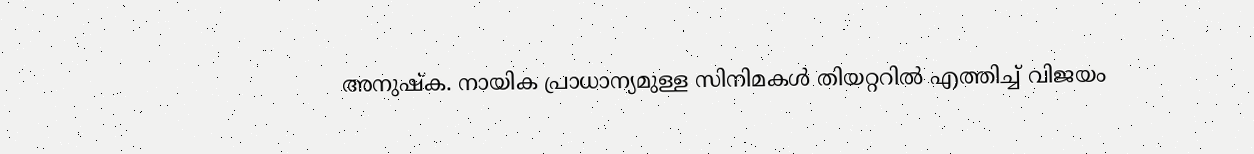അനുഷ്ക. നായിക പ്രാധാന്യമുള്ള സിനിമകൾ തിയറ്ററിൽ എത്തിച്ച് വിജയം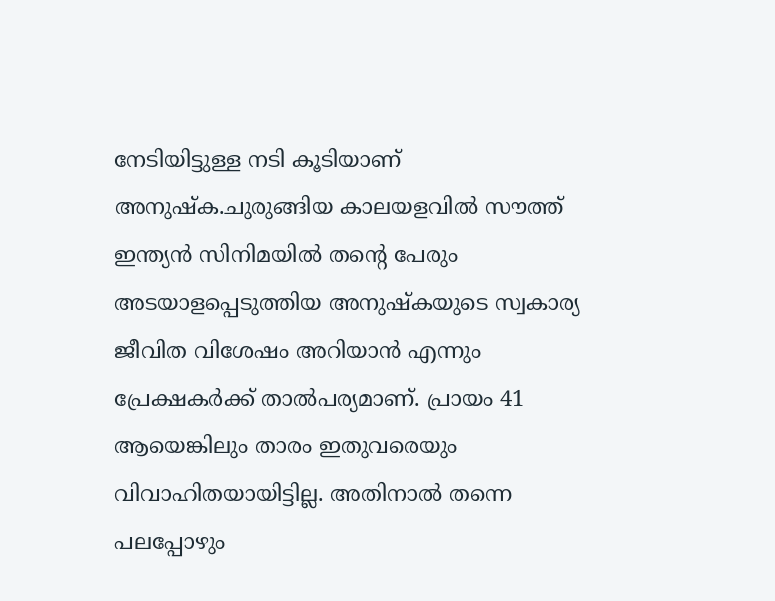നേടിയിട്ടുള്ള നടി കൂടിയാണ് അനുഷ്ക.ചുരുങ്ങിയ കാലയളവിൽ സൗത്ത് ഇന്ത്യൻ സിനിമയിൽ തന്‍റെ പേരും അടയാളപ്പെടുത്തിയ അനുഷ്കയുടെ സ്വകാര്യ ജീവിത വിശേഷം അറിയാൻ എന്നും പ്രേക്ഷകർക്ക് താൽപര്യമാണ്. പ്രായം 41 ആയെങ്കിലും താരം ഇതുവരെയും വിവാഹിതയായിട്ടില്ല. അതിനാൽ തന്നെ പലപ്പോഴും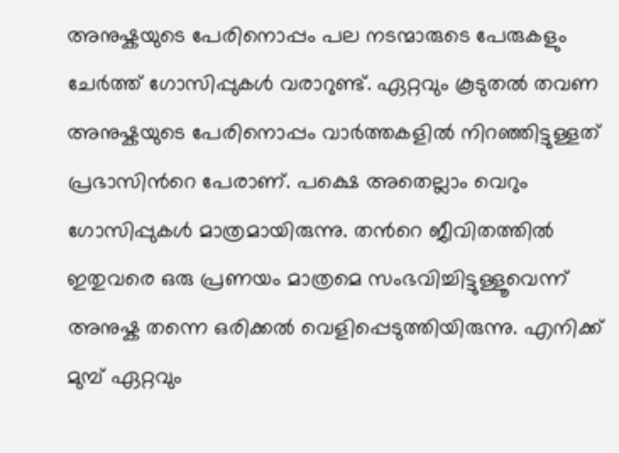അനുഷ്കയുടെ പേരിനൊപ്പം പല നടന്മാരുടെ പേരുകളും ചേർത്ത് ഗോസിപ്പുകൾ വരാറുണ്ട്. ഏറ്റവും കൂടുതൽ തവണ അനുഷ്കയുടെ പേരിനൊപ്പം വാർത്തകളിൽ നിറഞ്ഞിട്ടുള്ളത് പ്രഭാസിന്‍റെ പേരാണ്. പക്ഷെ അതെല്ലാം വെറും ഗോസിപ്പുകൾ മാത്രമായിരുന്നു. തന്‍റെ ജീവിതത്തിൽ ഇതുവരെ ഒരു പ്രണയം മാത്രമെ സംഭവിച്ചിട്ടുള്ളൂവെന്ന് അനുഷ്ക തന്നെ ഒരിക്കൽ വെളിപ്പെടുത്തിയിരുന്നു. എനിക്ക് മുമ്പ് ഏറ്റവും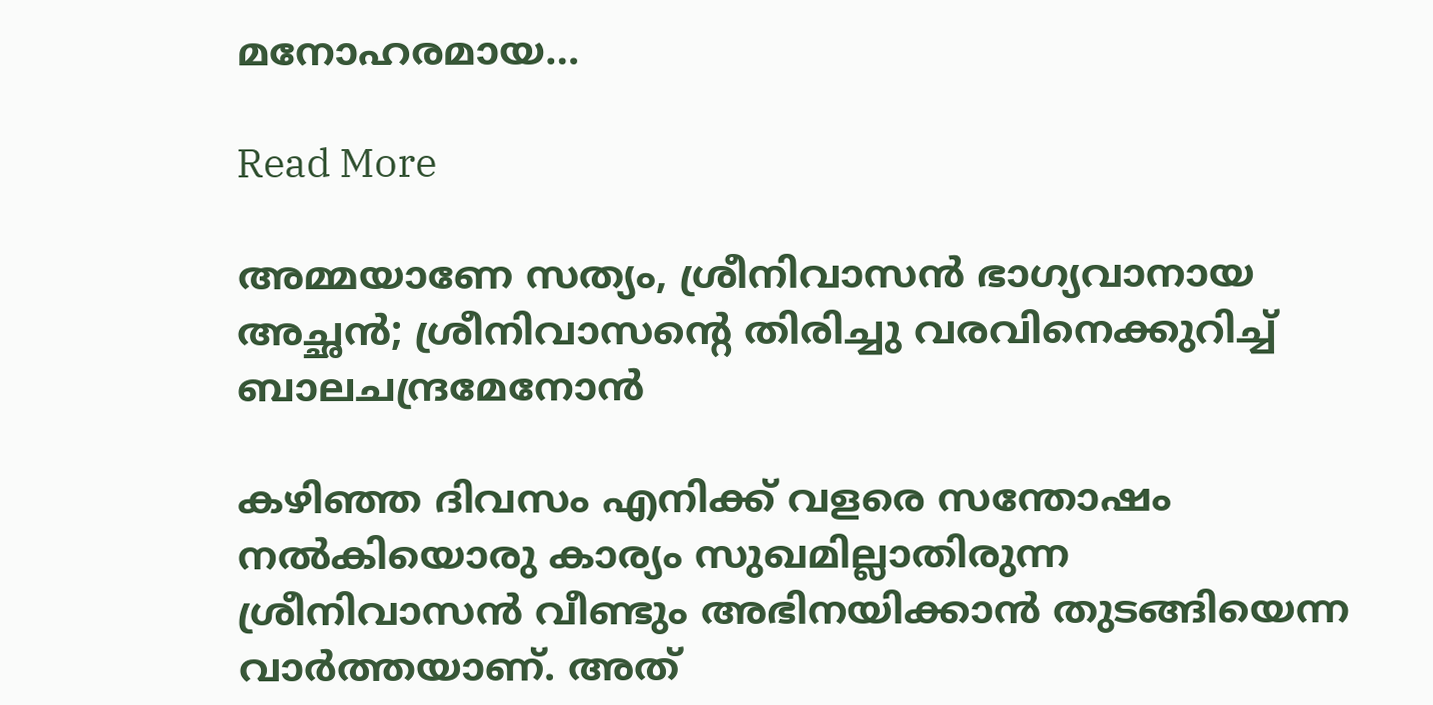മനോഹരമായ…

Read More

അമ്മയാണേ സത്യം, ശ്രീനിവാസൻ ഭാഗ്യവാനായ അച്ഛൻ; ശ്രീനിവാസന്‍റെ തിരിച്ചു വരവിനെക്കുറിച്ച്  ബാലചന്ദ്രമേനോൻ

കഴിഞ്ഞ ദിവസം എനിക്ക് വളരെ സന്തോഷം നൽകിയൊരു കാര്യം സുഖമില്ലാതിരുന്ന ശ്രീനിവാസൻ വീണ്ടും അഭിനയിക്കാൻ തുടങ്ങിയെന്ന വാർത്തയാണ്. അത്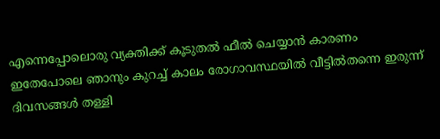എന്നെപ്പോലൊരു വ്യക്തിക്ക് കൂടുതൽ ഫീൽ ചെയ്യാൻ കാരണം ഇതേപോലെ ഞാനും കുറച്ച് കാലം രോഗാവസ്ഥയിൽ വീട്ടിൽതന്നെ ഇരുന്ന് ദിവസങ്ങൾ തള്ളി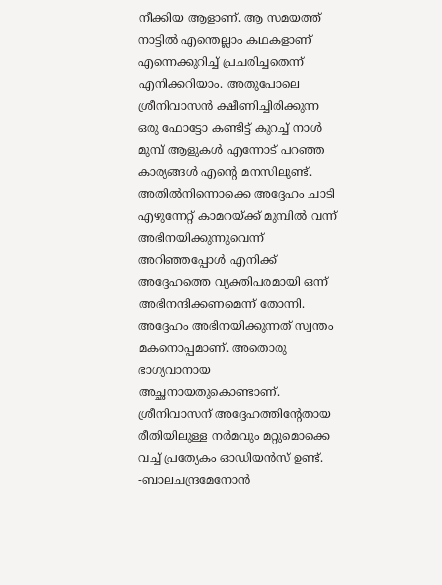നീക്കിയ ആളാണ്. ആ സമയത്ത് നാട്ടിൽ എന്തെല്ലാം കഥകളാണ് എന്നെക്കുറിച്ച് പ്രചരിച്ചതെന്ന് എനിക്കറിയാം. അതുപോലെ ശ്രീനിവാസൻ ക്ഷീണിച്ചിരിക്കുന്ന ഒരു ഫോട്ടോ കണ്ടിട്ട് കുറച്ച് നാൾ മുമ്പ് ആളുകൾ എന്നോട് പറഞ്ഞ കാര്യങ്ങൾ എന്‍റെ മനസിലുണ്ട്. അതിൽനിന്നൊക്കെ അദ്ദേഹം ചാടി എഴുന്നേറ്റ് കാമറയ്ക്ക് മുമ്പിൽ വന്ന് അഭിനയിക്കുന്നുവെന്ന് അറിഞ്ഞപ്പോൾ എനിക്ക് അദ്ദേഹത്തെ വ്യക്തിപരമായി ഒന്ന് അഭിനന്ദിക്കണമെന്ന് തോന്നി. അദ്ദേഹം അഭിനയിക്കുന്നത് സ്വന്തം മകനൊപ്പമാണ്. അതൊരു ഭാഗ്യവാനായ അച്ഛനായതുകൊണ്ടാണ്. ശ്രീനിവാസന് അദ്ദേഹത്തിന്‍റേതായ രീതിയിലുള്ള നർമവും മറ്റുമൊക്കെ വച്ച് പ്രത്യേകം ഓഡിയൻസ് ഉണ്ട്. -ബാലചന്ദ്രമേനോൻ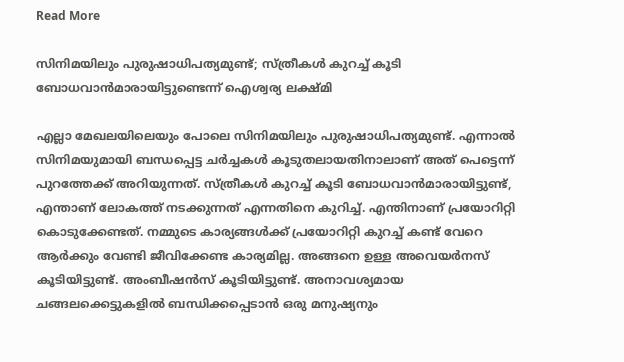Read More

സിനിമയിലും പുരുഷാധിപത്യമുണ്ട്; സ്ത്രീകള്‍ കുറച്ച് കൂടി ബോധവാന്‍മാരായിട്ടുണ്ടെന്ന് ഐശ്വര്യ ലക്ഷ്മി

എല്ലാ മേഖലയിലെയും പോലെ സിനിമയിലും പുരുഷാധിപത്യമുണ്ട്. എന്നാല്‍ സിനിമയുമായി ബന്ധപ്പെട്ട ചര്‍ച്ചകള്‍ കൂടുതലായതിനാലാണ് അത് പെട്ടെന്ന് പുറത്തേക്ക് അറിയുന്നത്. സ്ത്രീകള്‍ കുറച്ച് കൂടി ബോധവാന്‍മാരായിട്ടുണ്ട്, എന്താണ് ലോകത്ത് നടക്കുന്നത് എന്നതിനെ കുറിച്ച്. എന്തിനാണ് പ്രയോറിറ്റി കൊടുക്കേണ്ടത്. നമ്മുടെ കാര്യങ്ങള്‍ക്ക് പ്രയോറിറ്റി കുറച്ച് കണ്ട് വേറെ ആര്‍ക്കും വേണ്ടി ജീവിക്കേണ്ട കാര്യമില്ല. അങ്ങനെ ഉള്ള അവെയര്‍നസ് കൂടിയിട്ടുണ്ട്. അംബീഷന്‍സ് കൂടിയിട്ടുണ്ട്. അനാവശ്യമായ ചങ്ങലക്കെട്ടുകളില്‍ ബന്ധിക്കപ്പെടാന്‍ ഒരു മനുഷ്യനും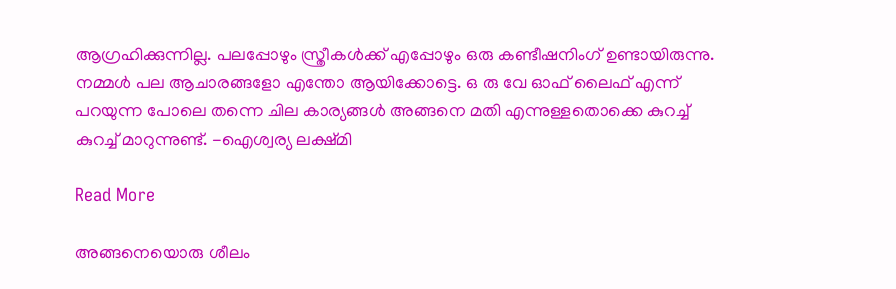ആഗ്രഹിക്കുന്നില്ല. പലപ്പോഴും സ്ത്രീകള്‍ക്ക് എപ്പോഴും ഒരു കണ്ടീഷനിംഗ് ഉണ്ടായിരുന്നു. നമ്മള്‍ പല ആചാരങ്ങളോ എന്തോ ആയിക്കോട്ടെ. ഒ രു വേ ഓഫ് ലൈഫ് എന്ന് പറയുന്ന പോലെ തന്നെ ചില കാര്യങ്ങള്‍ അങ്ങനെ മതി എന്നുള്ളതൊക്കെ കുറച്ച് കുറച്ച് മാറുന്നുണ്ട്. -ഐശ്വര്യ ലക്ഷ്മി

Read More

അങ്ങനെയൊരു ശീലം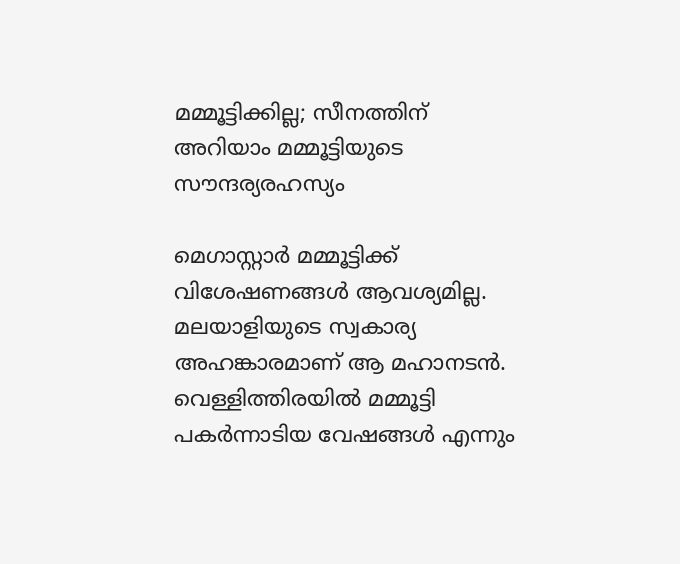മമ്മൂട്ടിക്കില്ല; സീനത്തിന് അറിയാം മമ്മൂട്ടിയുടെ സൗന്ദര്യരഹസ്യം

മെഗാസ്റ്റാര്‍ മമ്മൂട്ടിക്ക് വിശേഷണങ്ങള്‍ ആവശ്യമില്ല. മലയാളിയുടെ സ്വകാര്യ അഹങ്കാരമാണ് ആ മഹാനടന്‍. വെള്ളിത്തിരയില്‍ മമ്മൂട്ടി പകര്‍ന്നാടിയ വേഷങ്ങള്‍ എന്നും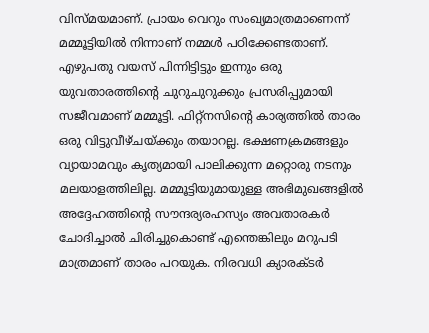വിസ്മയമാണ്. പ്രായം വെറും സംഖ്യമാത്രമാണെന്ന് മമ്മൂട്ടിയില്‍ നിന്നാണ് നമ്മള്‍ പഠിക്കേണ്ടതാണ്. എഴുപതു വയസ് പിന്നിട്ടിട്ടും ഇന്നും ഒരു യുവതാരത്തിന്‍റെ ചുറുചുറുക്കും പ്രസരിപ്പുമായി സജീവമാണ് മമ്മൂട്ടി. ഫിറ്റ്‌നസിന്‍റെ കാര്യത്തില്‍ താരം ഒരു വിട്ടുവീഴ്ചയ്ക്കും തയാറല്ല. ഭക്ഷണക്രമങ്ങളും വ്യായാമവും കൃത്യമായി പാലിക്കുന്ന മറ്റൊരു നടനും മലയാളത്തിലില്ല. മമ്മൂട്ടിയുമായുള്ള അഭിമുഖങ്ങളില്‍ അദ്ദേഹത്തിന്‍റെ സൗന്ദര്യരഹസ്യം അവതാരകര്‍ ചോദിച്ചാല്‍ ചിരിച്ചുകൊണ്ട് എന്തെങ്കിലും മറുപടി മാത്രമാണ് താരം പറയുക. നിരവധി ക്യാരക്ടര്‍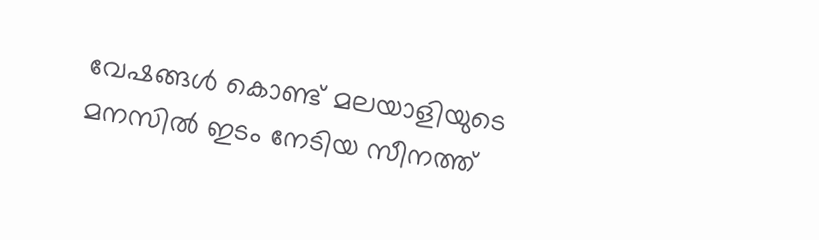വേഷങ്ങള്‍ കൊണ്ട് മലയാളിയുടെ മനസില്‍ ഇടം നേടിയ സീനത്ത്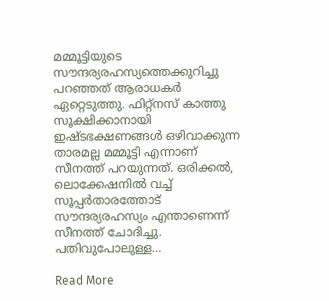മമ്മൂട്ടിയുടെ സൗന്ദര്യരഹസ്യത്തെക്കുറിച്ചു പറഞ്ഞത് ആരാധകര്‍ ഏറ്റെടുത്തു. ഫിറ്റ്‌നസ് കാത്തു സൂക്ഷിക്കാനായി ഇഷ്ടഭക്ഷണങ്ങള്‍ ഒഴിവാക്കുന്ന താരമല്ല മമ്മൂട്ടി എന്നാണ് സീനത്ത് പറയുന്നത്. ഒരിക്കല്‍, ലൊക്കേഷനില്‍ വച്ച് സൂപ്പര്‍താരത്തോട് സൗന്ദര്യരഹസ്യം എന്താണെന്ന് സീനത്ത് ചോദിച്ചു. പതിവുപോലുള്ള…

Read More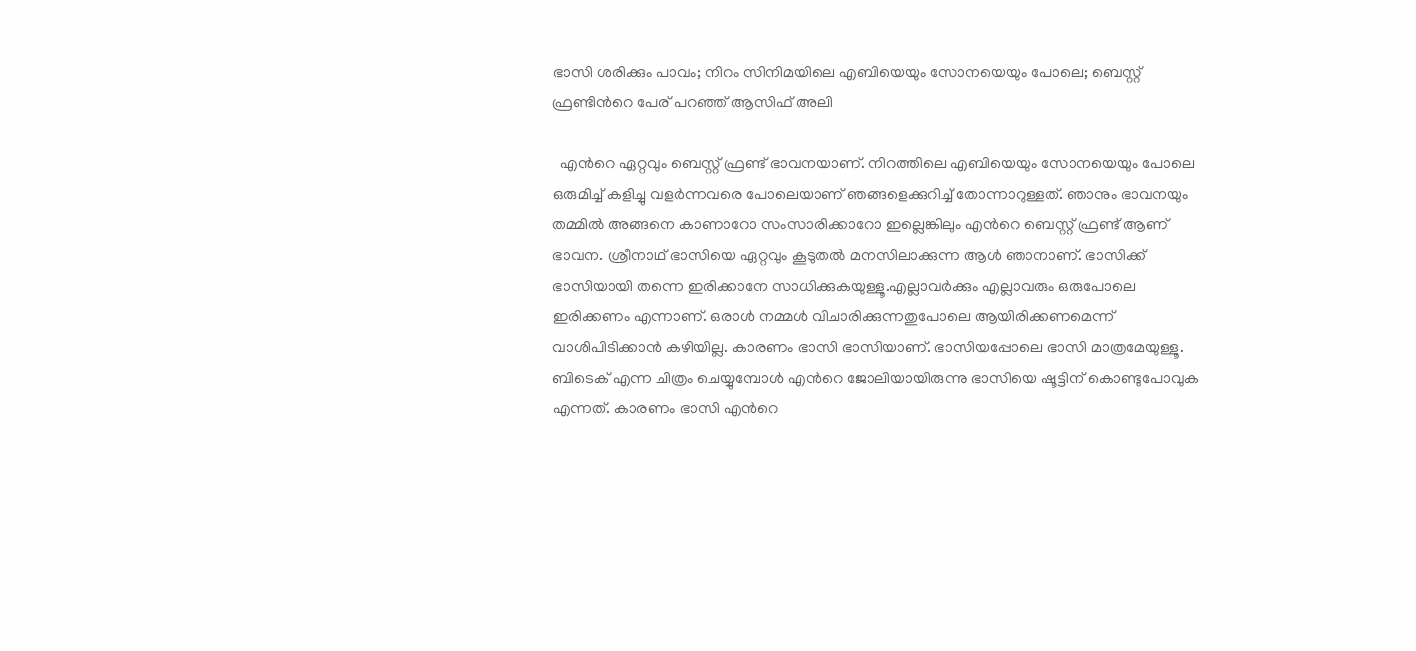ഭാസി ശരിക്കും പാവം; നിറം സിനിമയിലെ എബിയെയും സോനയെയും പോലെ; ബെസ്റ്റ് ഫ്രണ്ടിന്‍റെ പേര് പറഞ്ഞ് ആസിഫ് അലി

  എന്‍റെ ഏറ്റവും ബെസ്റ്റ് ഫ്രണ്ട് ഭാവനയാണ്. നിറത്തിലെ എബിയെയും സോനയെയും പോലെ ഒരുമിച്ച് കളിച്ചു വളർന്നവരെ പോലെയാണ് ഞങ്ങളെക്കുറിച്ച് തോന്നാറുള്ളത്. ഞാനും ഭാവനയും തമ്മിൽ അങ്ങനെ കാണാറോ സംസാരിക്കാറോ ഇല്ലെങ്കിലും എന്‍റെ ബെസ്റ്റ് ഫ്രണ്ട് ആണ് ഭാവന. ശ്രീനാഥ് ഭാസിയെ ഏറ്റവും കൂടുതൽ മനസിലാക്കുന്ന ആൾ ഞാനാണ്. ഭാസിക്ക് ഭാസിയായി തന്നെ ഇരിക്കാനേ സാധിക്കുകയുള്ളൂ.എല്ലാവർക്കും എല്ലാവരും ഒരുപോലെ ഇരിക്കണം എന്നാണ്. ഒരാൾ നമ്മൾ വിചാരിക്കുന്നതുപോലെ ആയിരിക്കണമെന്ന് വാശിപിടിക്കാൻ കഴിയില്ല. കാരണം ഭാസി ഭാസിയാണ്. ഭാസിയപ്പോലെ ഭാസി മാത്രമേയുള്ളൂ. ബിടെക് എന്ന ചിത്രം ചെയ്യുമ്പോൾ എന്‍റെ ജോലിയായിരുന്നു ഭാസിയെ ഷൂട്ടിന് കൊണ്ടുപോവുക എന്നത്. കാരണം ഭാസി എന്‍റെ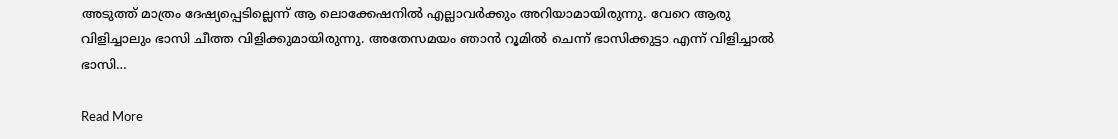അടുത്ത് മാത്രം ദേഷ്യപ്പെടില്ലെന്ന് ആ ലൊക്കേഷനിൽ എല്ലാവർക്കും അറിയാമായിരുന്നു. വേറെ ആരു വിളിച്ചാലും ഭാസി ചീത്ത വിളിക്കുമായിരുന്നു. അതേസമയം ഞാൻ റൂമിൽ ചെന്ന് ഭാസിക്കുട്ടാ എന്ന് വിളിച്ചാൽ ഭാസി…

Read More